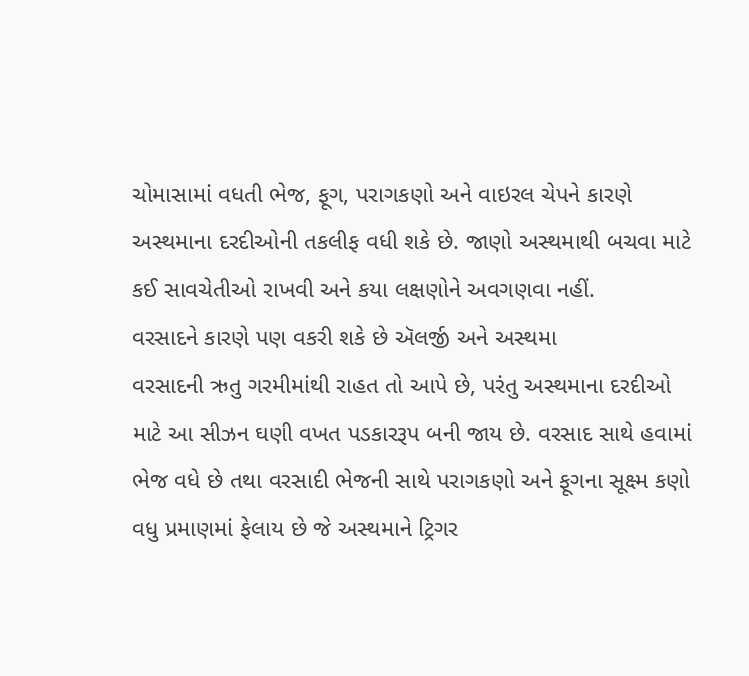ચોમાસામાં વધતી ભેજ, ફૂગ, પરાગકણો અને વાઇરલ ચેપને કારણે અસ્થમાના દરદીઓની તકલીફ વધી શકે છે. જાણો અસ્થમાથી બચવા માટે કઈ સાવચેતીઓ રાખવી અને કયા લક્ષણોને અવગણવા નહીં.
વરસાદને કારણે પણ વકરી શકે છે ઍલર્જી અને અસ્થમા
વરસાદની ઋતુ ગરમીમાંથી રાહત તો આપે છે, પરંતુ અસ્થમાના દરદીઓ માટે આ સીઝન ઘણી વખત પડકારરૂપ બની જાય છે. વરસાદ સાથે હવામાં ભેજ વધે છે તથા વરસાદી ભેજની સાથે પરાગકણો અને ફૂગના સૂક્ષ્મ કણો વધુ પ્રમાણમાં ફેલાય છે જે અસ્થમાને ટ્રિગર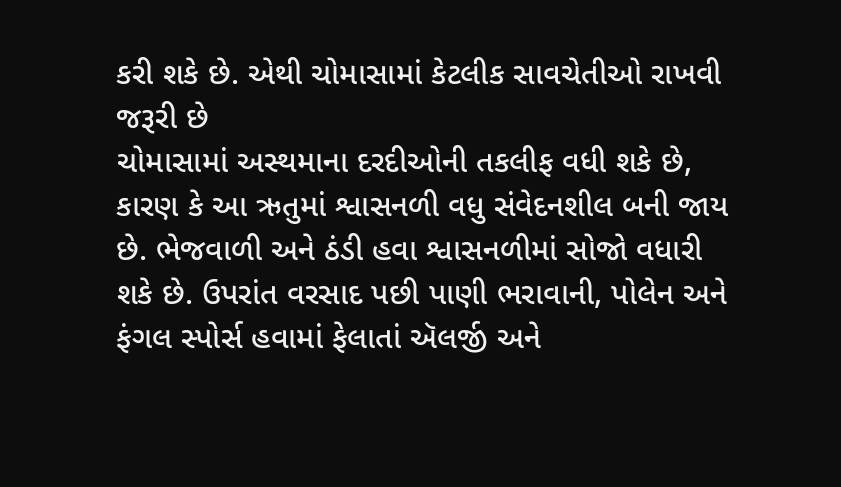કરી શકે છે. એથી ચોમાસામાં કેટલીક સાવચેતીઓ રાખવી જરૂરી છે
ચોમાસામાં અસ્થમાના દરદીઓની તકલીફ વધી શકે છે, કારણ કે આ ઋતુમાં શ્વાસનળી વધુ સંવેદનશીલ બની જાય છે. ભેજવાળી અને ઠંડી હવા શ્વાસનળીમાં સોજો વધારી શકે છે. ઉપરાંત વરસાદ પછી પાણી ભરાવાની, પોલેન અને ફંગલ સ્પોર્સ હવામાં ફેલાતાં ઍલર્જી અને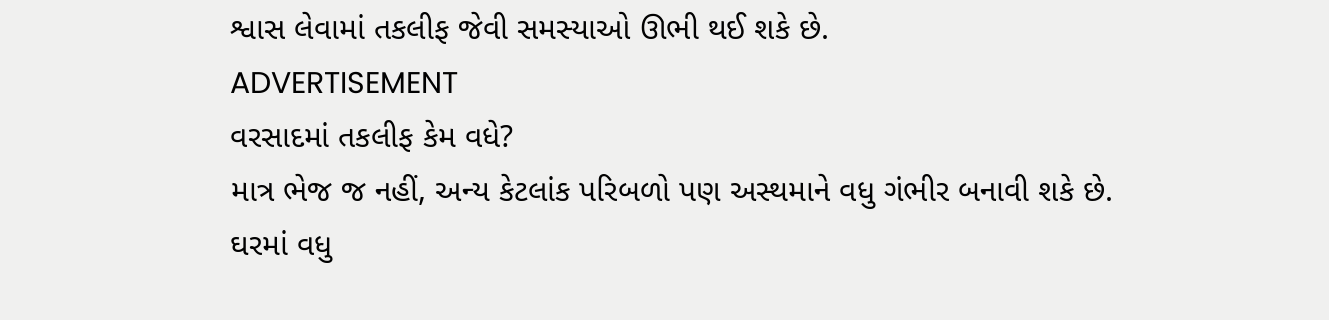શ્વાસ લેવામાં તકલીફ જેવી સમસ્યાઓ ઊભી થઈ શકે છે.
ADVERTISEMENT
વરસાદમાં તકલીફ કેમ વધે?
માત્ર ભેજ જ નહીં, અન્ય કેટલાંક પરિબળો પણ અસ્થમાને વધુ ગંભીર બનાવી શકે છે.
ઘરમાં વધુ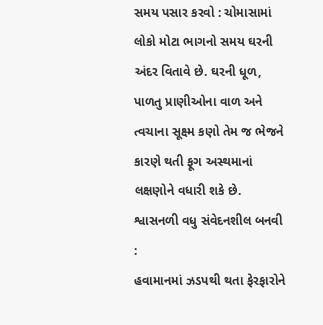સમય પસાર કરવો : ચોમાસામાં લોકો મોટા ભાગનો સમય ઘરની અંદર વિતાવે છે. ઘરની ધૂળ, પાળતુ પ્રાણીઓના વાળ અને ત્વચાના સૂક્ષ્મ કણો તેમ જ ભેજને કારણે થતી ફૂગ અસ્થમાનાં લક્ષણોને વધારી શકે છે.
શ્વાસનળી વધુ સંવેદનશીલ બનવી :
હવામાનમાં ઝડપથી થતા ફેરફારોને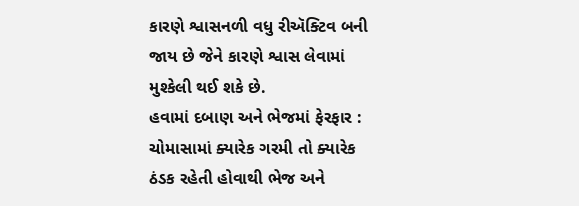કારણે શ્વાસનળી વધુ રીઍક્ટિવ બની જાય છે જેને કારણે શ્વાસ લેવામાં મુશ્કેલી થઈ શકે છે.
હવામાં દબાણ અને ભેજમાં ફેરફાર :
ચોમાસામાં ક્યારેક ગરમી તો ક્યારેક ઠંડક રહેતી હોવાથી ભેજ અને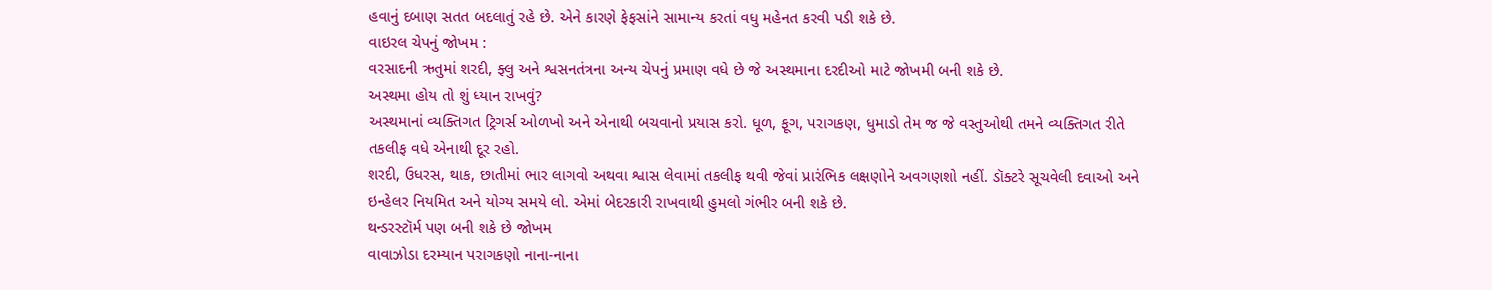હવાનું દબાણ સતત બદલાતું રહે છે. એને કારણે ફેફસાંને સામાન્ય કરતાં વધુ મહેનત કરવી પડી શકે છે.
વાઇરલ ચેપનું જોખમ :
વરસાદની ઋતુમાં શરદી, ફ્લુ અને શ્વસનતંત્રના અન્ય ચેપનું પ્રમાણ વધે છે જે અસ્થમાના દરદીઓ માટે જોખમી બની શકે છે.
અસ્થમા હોય તો શું ધ્યાન રાખવું?
અસ્થમાનાં વ્યક્તિગત ટ્રિગર્સ ઓળખો અને એનાથી બચવાનો પ્રયાસ કરો. ધૂળ, ફૂગ, પરાગકણ, ધુમાડો તેમ જ જે વસ્તુઓથી તમને વ્યક્તિગત રીતે તકલીફ વધે એનાથી દૂર રહો.
શરદી, ઉધરસ, થાક, છાતીમાં ભાર લાગવો અથવા શ્વાસ લેવામાં તકલીફ થવી જેવાં પ્રારંભિક લક્ષણોને અવગણશો નહીં. ડૉક્ટરે સૂચવેલી દવાઓ અને ઇન્હેલર નિયમિત અને યોગ્ય સમયે લો. એમાં બેદરકારી રાખવાથી હુમલો ગંભીર બની શકે છે.
થન્ડરસ્ટૉર્મ પણ બની શકે છે જોખમ
વાવાઝોડા દરમ્યાન પરાગકણો નાના-નાના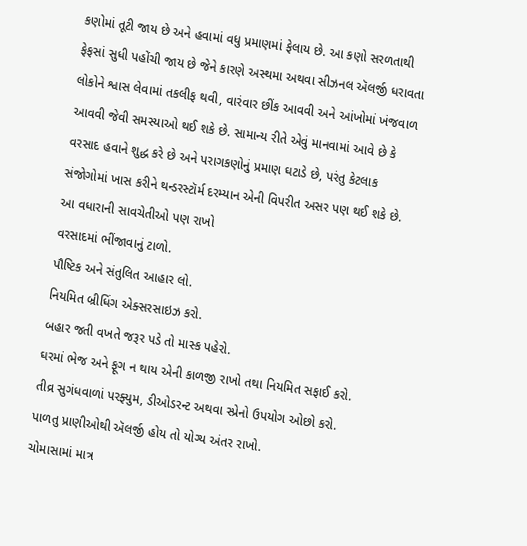કણોમાં તૂટી જાય છે અને હવામાં વધુ પ્રમાણમાં ફેલાય છે. આ કણો સરળતાથી ફેફસાં સુધી પહોંચી જાય છે જેને કારણે અસ્થમા અથવા સીઝનલ ઍલર્જી ધરાવતા લોકોને શ્વાસ લેવામાં તકલીફ થવી, વારંવાર છીંક આવવી અને આંખોમાં ખંજવાળ આવવી જેવી સમસ્યાઓ થઈ શકે છે. સામાન્ય રીતે એવું માનવામાં આવે છે કે વરસાદ હવાને શુદ્ધ કરે છે અને પરાગકણોનું પ્રમાણ ઘટાડે છે, પરંતુ કેટલાક સંજોગોમાં ખાસ કરીને થન્ડરસ્ટૉર્મ દરમ્યાન એની વિપરીત અસર પણ થઈ શકે છે.
આ વધારાની સાવચેતીઓ પણ રાખો
વરસાદમાં ભીંજાવાનું ટાળો.
પૌષ્ટિક અને સંતુલિત આહાર લો.
નિયમિત બ્રીધિંગ એક્સરસાઇઝ કરો.
બહાર જતી વખતે જરૂર પડે તો માસ્ક પહેરો.
ઘરમાં ભેજ અને ફૂગ ન થાય એની કાળજી રાખો તથા નિયમિત સફાઈ કરો.
તીવ્ર સુગંધવાળાં પરફ્યુમ, ડીઓડરન્ટ અથવા સ્પ્રેનો ઉપયોગ ઓછો કરો.
પાળતુ પ્રાણીઓથી ઍલર્જી હોય તો યોગ્ય અંતર રાખો.
ચોમાસામાં માત્ર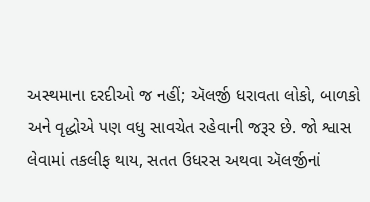અસ્થમાના દરદીઓ જ નહીં; ઍલર્જી ધરાવતા લોકો, બાળકો અને વૃદ્ધોએ પણ વધુ સાવચેત રહેવાની જરૂર છે. જો શ્વાસ લેવામાં તકલીફ થાય, સતત ઉધરસ અથવા ઍલર્જીનાં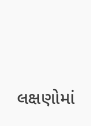લક્ષણોમાં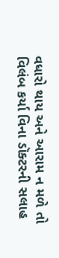વધારો થાય અને આરામ ન મળે તો વિલંબ કર્યા વિના ડૉક્ટરની સલાહ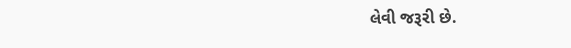લેવી જરૂરી છે.